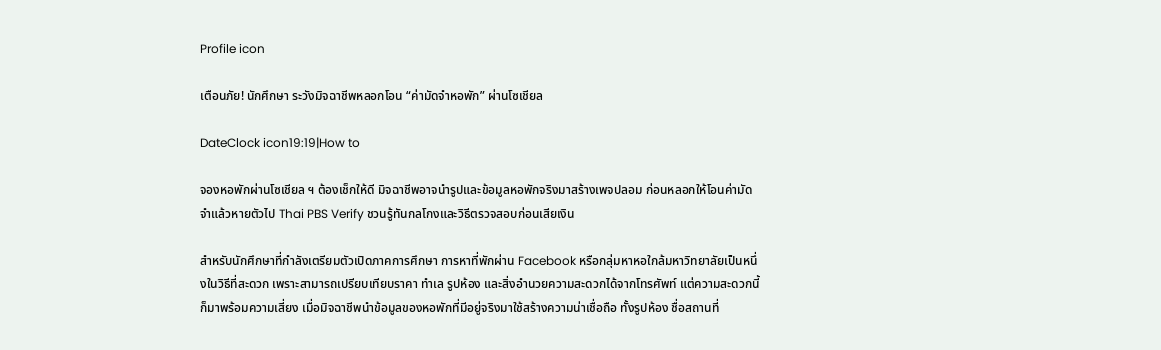Profile icon

เตือนภัย! นักศึกษา ระวังมิจฉาชีพหลอกโอน “ค่ามัดจำหอพัก” ผ่านโซเชียล

DateClock icon19:19|How to

จองหอพักผ่านโซเชียล ฯ ต้องเช็กให้ดี มิจฉาชีพอาจนำรูปและข้อมูลหอพักจริงมาสร้างเพจปลอม ก่อนหลอกให้โอนค่ามัดจำแล้วหายตัวไป Thai PBS Verify ชวนรู้ทันกลโกงและวิธีตรวจสอบก่อนเสียเงิน

สำหรับนักศึกษาที่กำลังเตรียมตัวเปิดภาคการศึกษา การหาที่พักผ่าน Facebook หรือกลุ่มหาหอใกล้มหาวิทยาลัยเป็นหนึ่งในวิธีที่สะดวก เพราะสามารถเปรียบเทียบราคา ทำเล รูปห้อง และสิ่งอำนวยความสะดวกได้จากโทรศัพท์ แต่ความสะดวกนี้ก็มาพร้อมความเสี่ยง เมื่อมิจฉาชีพนำข้อมูลของหอพักที่มีอยู่จริงมาใช้สร้างความน่าเชื่อถือ ทั้งรูปห้อง ชื่อสถานที่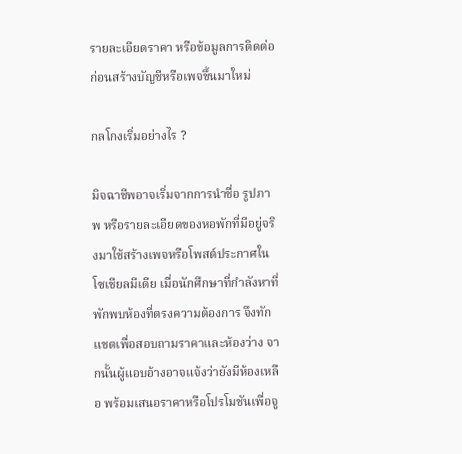รายละเอียดราคา หรือข้อมูลการติดต่อ ก่อนสร้างบัญชีหรือเพจขึ้นมาใหม่

กลโกงเริ่มอย่างไร ?

มิจฉาชีพอาจเริ่มจากการนำชื่อ รูปภาพ หรือรายละเอียดของหอพักที่มีอยู่จริงมาใช้สร้างเพจหรือโพสต์ประกาศในโซเชียลมีเดีย เมื่อนักศึกษาที่กำลังหาที่พักพบห้องที่ตรงความต้องการ จึงทักแชตเพื่อสอบถามราคาและห้องว่าง จากนั้นผู้แอบอ้างอาจแจ้งว่ายังมีห้องเหลือ พร้อมเสนอราคาหรือโปรโมชันเพื่อจู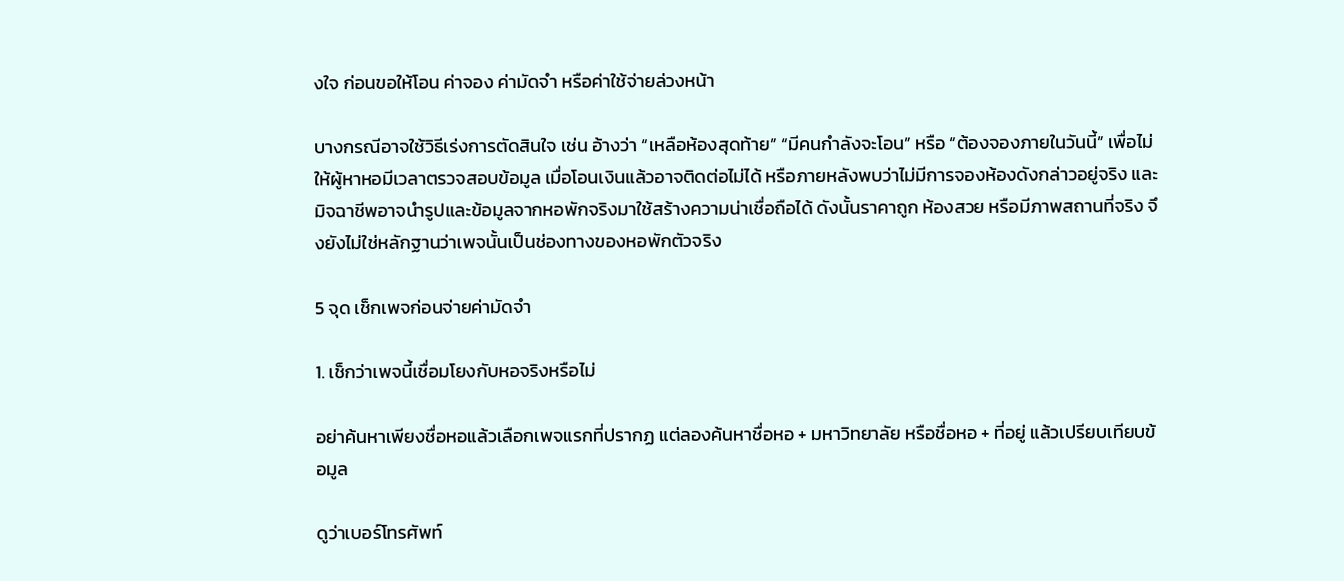งใจ ก่อนขอให้โอน ค่าจอง ค่ามัดจำ หรือค่าใช้จ่ายล่วงหน้า

บางกรณีอาจใช้วิธีเร่งการตัดสินใจ เช่น อ้างว่า “เหลือห้องสุดท้าย” “มีคนกำลังจะโอน” หรือ “ต้องจองภายในวันนี้” เพื่อไม่ให้ผู้หาหอมีเวลาตรวจสอบข้อมูล เมื่อโอนเงินแล้วอาจติดต่อไม่ได้ หรือภายหลังพบว่าไม่มีการจองห้องดังกล่าวอยู่จริง และมิจฉาชีพอาจนำรูปและข้อมูลจากหอพักจริงมาใช้สร้างความน่าเชื่อถือได้ ดังนั้นราคาถูก ห้องสวย หรือมีภาพสถานที่จริง จึงยังไม่ใช่หลักฐานว่าเพจนั้นเป็นช่องทางของหอพักตัวจริง

5 จุด เช็กเพจก่อนจ่ายค่ามัดจำ

1. เช็กว่าเพจนี้เชื่อมโยงกับหอจริงหรือไม่

อย่าค้นหาเพียงชื่อหอแล้วเลือกเพจแรกที่ปรากฏ แต่ลองค้นหาชื่อหอ + มหาวิทยาลัย หรือชื่อหอ + ที่อยู่ แล้วเปรียบเทียบข้อมูล

ดูว่าเบอร์โทรศัพท์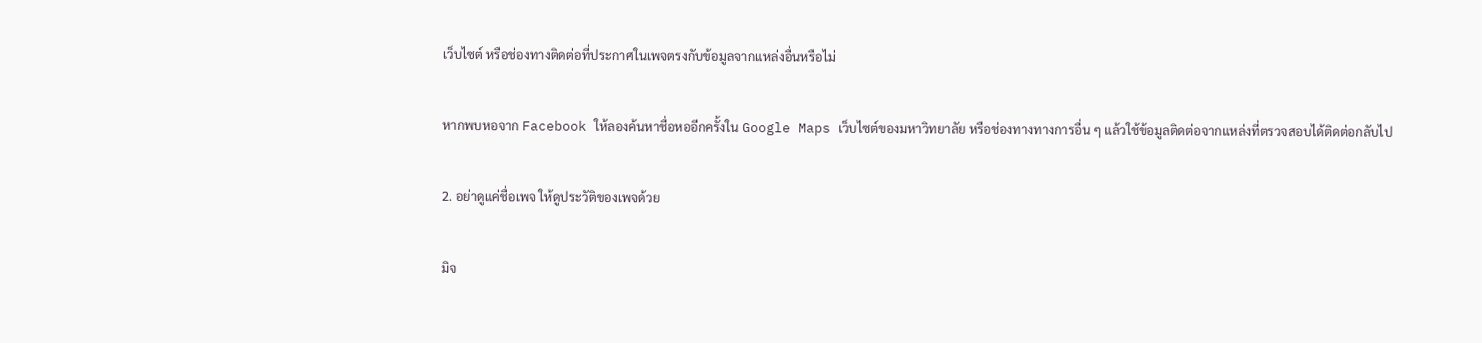เว็บไซต์ หรือช่องทางติดต่อที่ประกาศในเพจตรงกับข้อมูลจากแหล่งอื่นหรือไม่

หากพบหอจาก Facebook ให้ลองค้นหาชื่อหออีกครั้งใน Google Maps เว็บไซต์ของมหาวิทยาลัย หรือช่องทางทางการอื่น ๆ แล้วใช้ข้อมูลติดต่อจากแหล่งที่ตรวจสอบได้ติดต่อกลับไป

2. อย่าดูแค่ชื่อเพจ ให้ดูประวัติของเพจด้วย

มิจ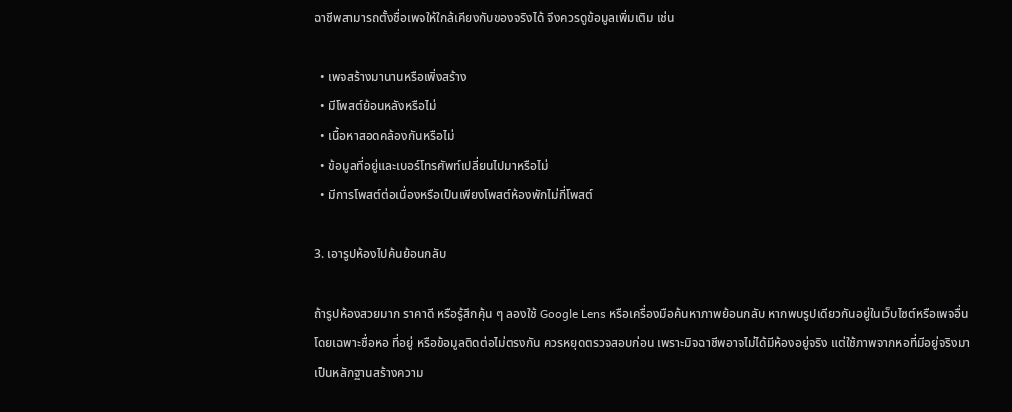ฉาชีพสามารถตั้งชื่อเพจให้ใกล้เคียงกับของจริงได้ จึงควรดูข้อมูลเพิ่มเติม เช่น

  • เพจสร้างมานานหรือเพิ่งสร้าง
  • มีโพสต์ย้อนหลังหรือไม่
  • เนื้อหาสอดคล้องกันหรือไม่
  • ข้อมูลที่อยู่และเบอร์โทรศัพท์เปลี่ยนไปมาหรือไม่
  • มีการโพสต์ต่อเนื่องหรือเป็นเพียงโพสต์ห้องพักไม่กี่โพสต์

3. เอารูปห้องไปค้นย้อนกลับ

ถ้ารูปห้องสวยมาก ราคาดี หรือรู้สึกคุ้น ๆ ลองใช้ Google Lens หรือเครื่องมือค้นหาภาพย้อนกลับ หากพบรูปเดียวกันอยู่ในเว็บไซต์หรือเพจอื่น โดยเฉพาะชื่อหอ ที่อยู่ หรือข้อมูลติดต่อไม่ตรงกัน ควรหยุดตรวจสอบก่อน เพราะมิจฉาชีพอาจไม่ได้มีห้องอยู่จริง แต่ใช้ภาพจากหอที่มีอยู่จริงมาเป็นหลักฐานสร้างความ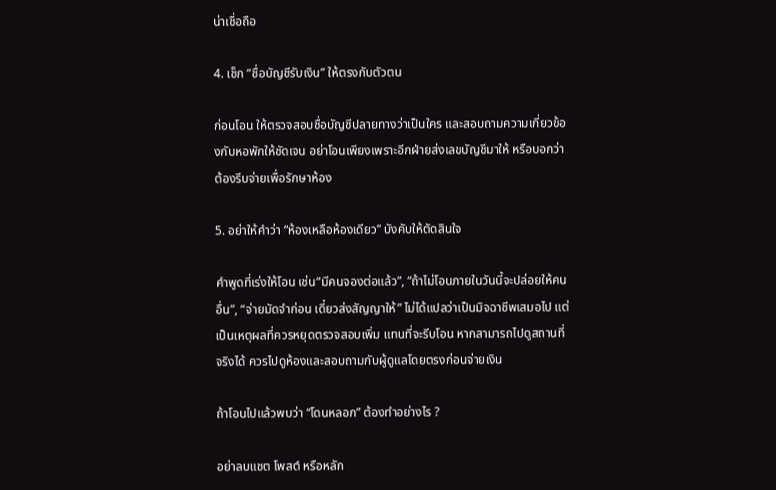น่าเชื่อถือ

4. เช็ก “ชื่อบัญชีรับเงิน” ให้ตรงกับตัวตน

ก่อนโอน ให้ตรวจสอบชื่อบัญชีปลายทางว่าเป็นใคร และสอบถามความเกี่ยวข้องกับหอพักให้ชัดเจน อย่าโอนเพียงเพราะอีกฝ่ายส่งเลขบัญชีมาให้ หรือบอกว่าต้องรีบจ่ายเพื่อรักษาห้อง

5. อย่าให้คำว่า “ห้องเหลือห้องเดียว” บังคับให้ตัดสินใจ

คำพูดที่เร่งให้โอน เช่น“มีคนจองต่อแล้ว”, “ถ้าไม่โอนภายในวันนี้จะปล่อยให้คนอื่น”, “จ่ายมัดจำก่อน เดี๋ยวส่งสัญญาให้” ไม่ได้แปลว่าเป็นมิจฉาชีพเสมอไป แต่เป็นเหตุผลที่ควรหยุดตรวจสอบเพิ่ม แทนที่จะรีบโอน หากสามารถไปดูสถานที่จริงได้ ควรไปดูห้องและสอบถามกับผู้ดูแลโดยตรงก่อนจ่ายเงิน

ถ้าโอนไปแล้วพบว่า “โดนหลอก” ต้องทำอย่างไร ?

อย่าลบแชต โพสต์ หรือหลัก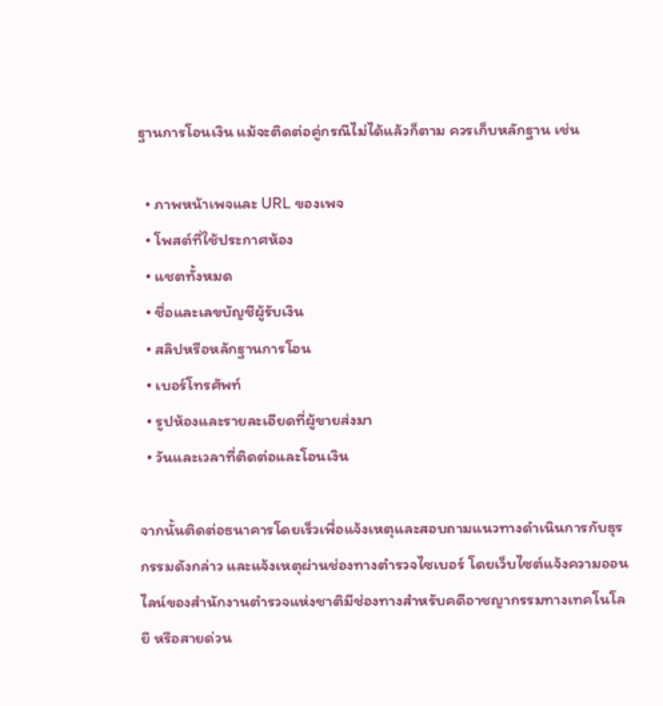ฐานการโอนเงิน แม้จะติดต่อคู่กรณีไม่ได้แล้วก็ตาม ควรเก็บหลักฐาน เช่น

  • ภาพหน้าเพจและ URL ของเพจ
  • โพสต์ที่ใช้ประกาศห้อง
  • แชตทั้งหมด
  • ชื่อและเลขบัญชีผู้รับเงิน
  • สลิปหรือหลักฐานการโอน
  • เบอร์โทรศัพท์
  • รูปห้องและรายละเอียดที่ผู้ขายส่งมา
  • วันและเวลาที่ติดต่อและโอนเงิน

จากนั้นติดต่อธนาคารโดยเร็วเพื่อแจ้งเหตุและสอบถามแนวทางดำเนินการกับธุรกรรมดังกล่าว และแจ้งเหตุผ่านช่องทางตำรวจไซเบอร์ โดยเว็บไซต์แจ้งความออนไลน์ของสำนักงานตำรวจแห่งชาติมีช่องทางสำหรับคดีอาชญากรรมทางเทคโนโลยี หรือสายด่วน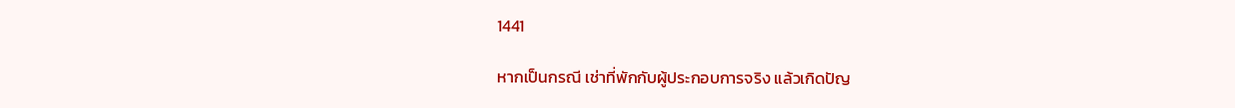1441

หากเป็นกรณี เช่าที่พักกับผู้ประกอบการจริง แล้วเกิดปัญ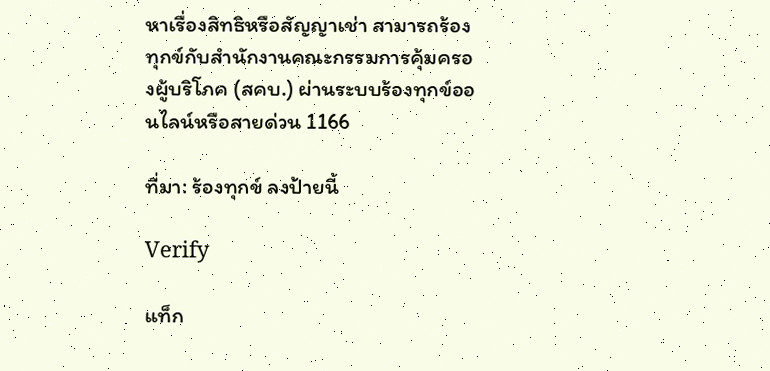หาเรื่องสิทธิหรือสัญญาเช่า สามารถร้องทุกข์กับสำนักงานคณะกรรมการคุ้มครองผู้บริโภค (สคบ.) ผ่านระบบร้องทุกข์ออนไลน์หรือสายด่วน 1166

ที่มา: ร้องทุกข์ ลงป้ายนี้

Verify

แท็ก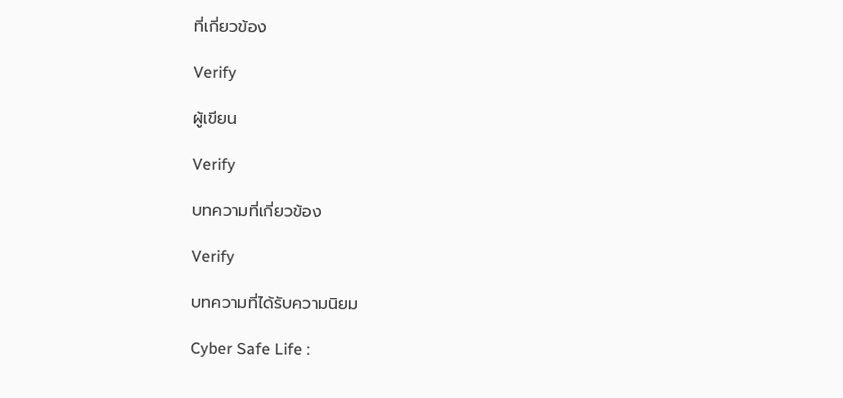ที่เกี่ยวข้อง

Verify

ผู้เขียน

Verify

บทความที่เกี่ยวข้อง

Verify

บทความที่ได้รับความนิยม

Cyber Safe Life :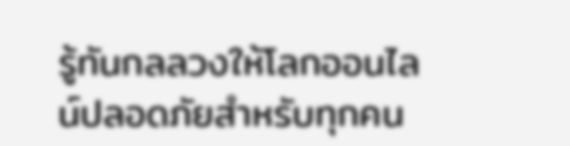รู้ทันกลลวงให้โลกออนไลน์ปลอดภัยสำหรับทุกคน